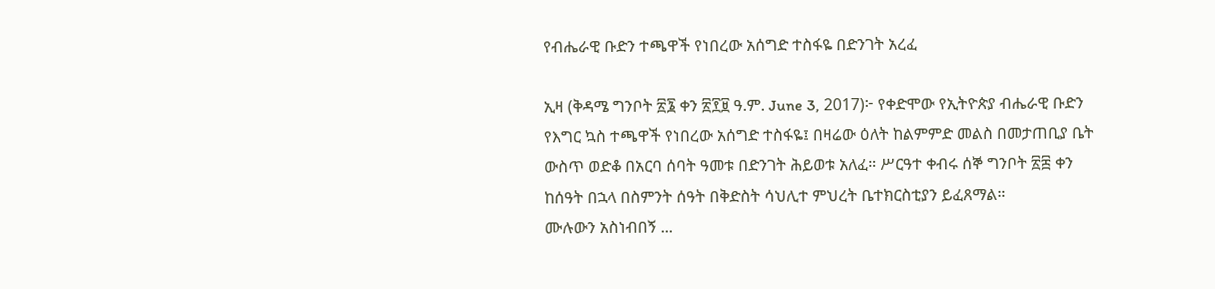የብሔራዊ ቡድን ተጫዋች የነበረው አሰግድ ተስፋዬ በድንገት አረፈ

ኢዛ (ቅዳሜ ግንቦት ፳፮ ቀን ፳፻፱ ዓ.ም. June 3, 2017)፦ የቀድሞው የኢትዮጵያ ብሔራዊ ቡድን የእግር ኳስ ተጫዋች የነበረው አሰግድ ተስፋዬ፤ በዛሬው ዕለት ከልምምድ መልስ በመታጠቢያ ቤት ውስጥ ወድቆ በአርባ ሰባት ዓመቱ በድንገት ሕይወቱ አለፈ። ሥርዓተ ቀብሩ ሰኞ ግንቦት ፳፰ ቀን ከሰዓት በኋላ በስምንት ሰዓት በቅድስት ሳህሊተ ምህረት ቤተክርስቲያን ይፈጸማል።
ሙሉውን አስነብበኝ ...